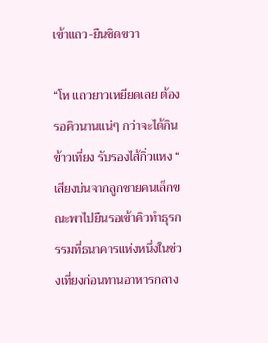เข้าแถว-ยืนชิดขวา

“โห แถวยาวเหยียดเลย ต้องรอคิวนานแน่ๆ กว่าจะได้กินข้าวเที่ยง รับรองไส้กิ่วแหง “ เสียงบ่นจากลูกชายคนเล็กขณะพาไปยืนรอเข้าคิวทำธุรกรรมที่ธนาคารแห่งหนึ่งในช่วงเที่ยงก่อนทานอาหารกลาง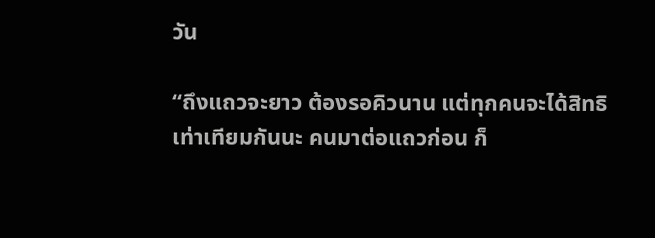วัน

“ถึงแถวจะยาว ต้องรอคิวนาน แต่ทุกคนจะได้สิทธิเท่าเทียมกันนะ คนมาต่อแถวก่อน ก็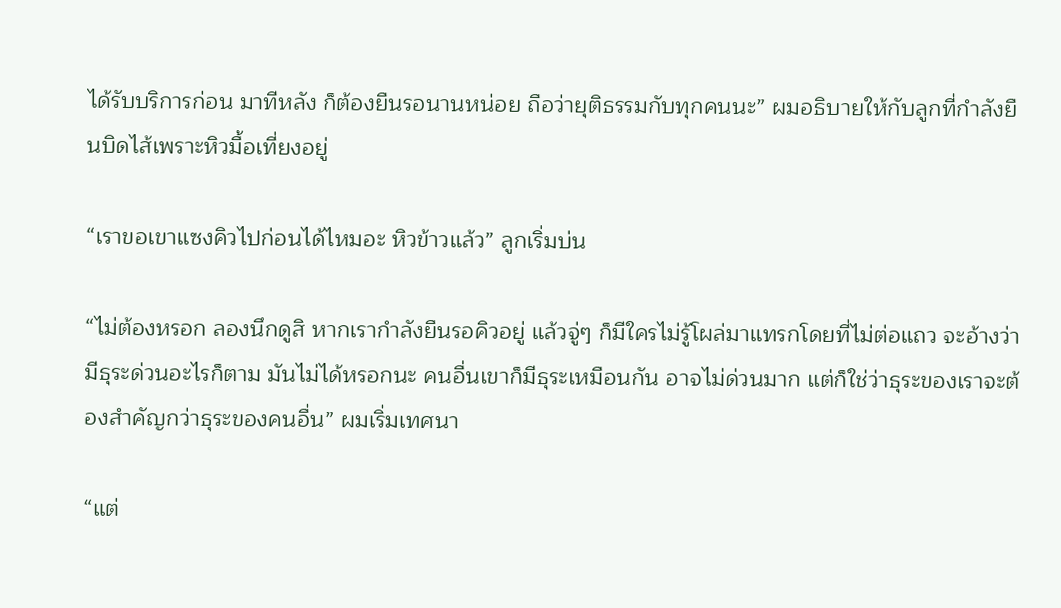ได้รับบริการก่อน มาทีหลัง ก็ต้องยืนรอนานหน่อย ถือว่ายุติธรรมกับทุกคนนะ” ผมอธิบายให้กับลูกที่กำลังยืนบิดไส้เพราะหิวมื้อเที่ยงอยู่

“เราขอเขาแซงคิวไปก่อนได้ไหมอะ หิวข้าวแล้ว” ลูกเริ่มบ่น

“ไม่ต้องหรอก ลองนึกดูสิ หากเรากำลังยืนรอคิวอยู่ แล้วจู่ๆ ก็มีใครไม่รู้โผล่มาแทรกโดยที่ไม่ต่อแถว จะอ้างว่ามีธุระด่วนอะไรก็ตาม มันไม่ได้หรอกนะ คนอื่นเขาก็มีธุระเหมือนกัน อาจไม่ด่วนมาก แต่ก็ใช่ว่าธุระของเราจะต้องสำคัญกว่าธุระของคนอื่น” ผมเริ่มเทศนา

“แต่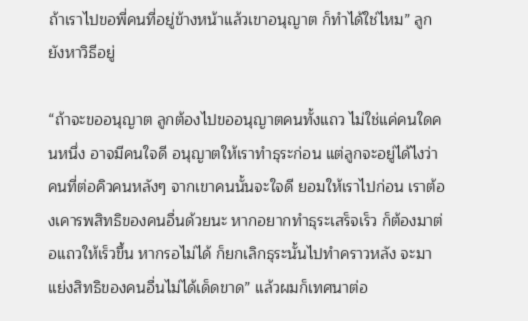ถ้าเราไปขอพี่คนที่อยู่ข้างหน้าแล้วเขาอนุญาต ก็ทำได้ใช่ไหม” ลูกยังหาวิธีอยู่

“ถ้าจะขออนุญาต ลูกต้องไปขออนุญาตคนทั้งแถว ไม่ใช่แค่คนใดคนหนึ่ง อาจมีคนใจดี อนุญาตให้เราทำธุระก่อน แต่ลูกจะอยู่ได้ไงว่า คนที่ต่อคิวคนหลังๆ จากเขาคนนั้นจะใจดี ยอมให้เราไปก่อน เราต้องเคารพสิทธิของคนอื่นด้วยนะ หากอยากทำธุระเสร็จเร็ว ก็ต้องมาต่อแถวให้เร็วขึ้น หากรอไม่ได้ ก็ยกเลิกธุระนั้นไปทำคราวหลัง จะมาแย่งสิทธิของคนอื่นไม่ได้เด็ดขาด” แล้วผมก็เทศนาต่อ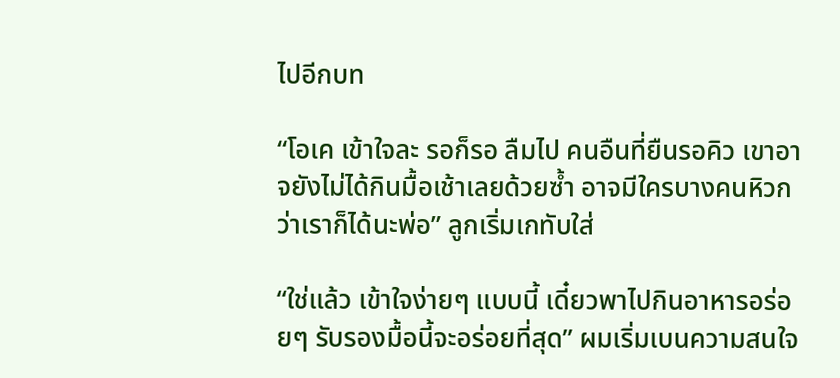ไปอีกบท

“โอเค เข้าใจละ รอก็รอ ลืมไป คนอืนที่ยืนรอคิว เขาอาจยังไม่ได้กินมื้อเช้าเลยด้วยซ้ำ อาจมีใครบางคนหิวกว่าเราก็ได้นะพ่อ” ลูกเริ่มเกทับใส่

“ใช่แล้ว เข้าใจง่ายๆ แบบนี้ เดี๋ยวพาไปกินอาหารอร่อยๆ รับรองมื้อนี้จะอร่อยที่สุด” ผมเริ่มเบนความสนใจ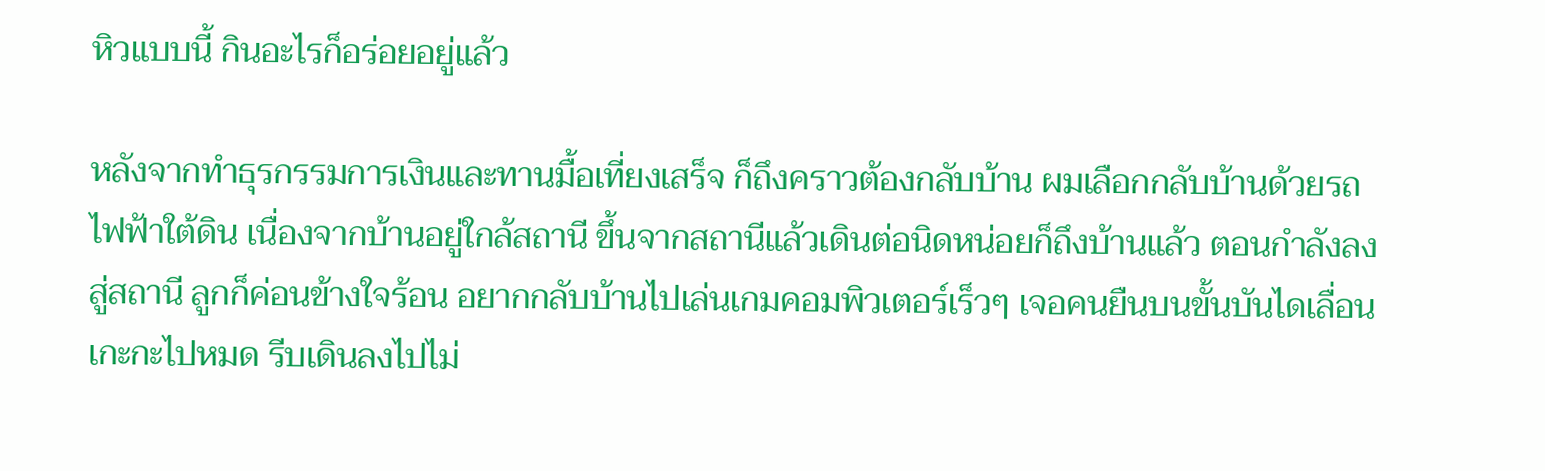หิวแบบนี้ กินอะไรก็อร่อยอยู่แล้ว

หลังจากทำธุรกรรมการเงินและทานมื้อเที่ยงเสร็จ ก็ถึงคราวต้องกลับบ้าน ผมเลือกกลับบ้านด้วยรถไฟฟ้าใต้ดิน เนื่องจากบ้านอยู่ใกล้สถานี ขึ้นจากสถานีแล้วเดินต่อนิดหน่อยก็ถึงบ้านแล้ว ตอนกำลังลงสู่สถานี ลูกก็ค่อนข้างใจร้อน อยากกลับบ้านไปเล่นเกมคอมพิวเตอร์เร็วๆ เจอคนยืนบนขั้นบันไดเลื่อนเกะกะไปหมด รีบเดินลงไปไม่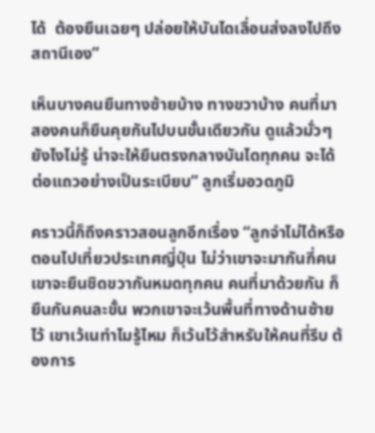ได้  ต้องยืนเฉยๆ ปล่อยให้บันไดเลื่อนส่งลงไปถึงสถานีเอง”

เห็นบางคนยืนทางซ้ายบ้าง ทางขวาบ้าง คนที่มาสองคนก็ยืนคุยกันไปบนขั้นเดียวกัน ดูแล้วมั่วๆ ยังไงไม่รู้ น่าจะให้ยืนตรงกลางบันไดทุกคน จะได้ต่อแถวอย่างเป็นระเบียบ” ลูกเริ่มอวดภูมิ

คราวนี้ก็ถึงคราวสอนลูกอีกเรื่อง “ลูกจำไม่ได้หรือ ตอนไปเที่ยวประเทศญี่ปุ่น ไม่ว่าเขาจะมากันกี่คน เขาจะยืนชิดขวากันหมดทุกคน คนที่มาด้วยกัน ก็ยืนกันคนละขั้น พวกเขาจะเว้นพื้นที่ทางด้านซ้ายไว้ เขาเว้เนทำไมรู้ไหม ก็เว้นไว้สำหรับให้คนที่รีบ ต้องการ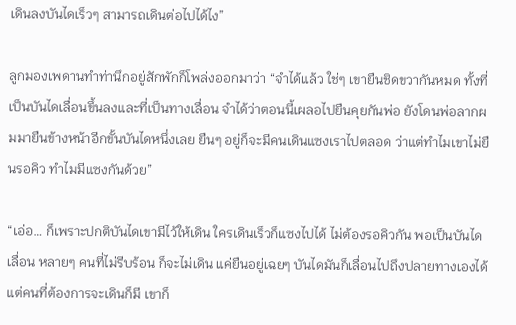เดินลงบันไดเร็วๆ สามารถเดินต่อไปได้ไง”

ลูกมองเพดานทำท่านึกอยู่สักพักก็โพล่งออกมาว่า “จำได้แล้ว ใช่ๆ เขายืนชิดขวากันหมด ทั้งที่เป็นบันไดเลื่อนขึ้นลงและที่เป็นทางเลื่อน จำได้ว่าตอนนี้เผลอไปยืนคุยกันพ่อ ยังโดนพ่อลากผมมายืนข้างหน้าอีกขั้นบันไดหนึ่งเลย ยืนๆ อยู่ก็จะมีคนเดินแซงเราไปตลอด ว่าแต่ทำไมเขาไม่ยืนรอคิว ทำไมมีแซงกันด้วย”

“เอ่อ… ก็เพราะปกติบันไดเขามีไว้ให้เดิน ใครเดินเร็วก็แซงไปได้ ไม่ต้องรอคิวกัน พอเป็นบันไดเลื่อน หลายๆ คนที่ไม่รีบร้อน ก็จะไม่เดิน แค่ยืนอยู่เฉยๆ บันไดมันก็เลื่อนไปถึงปลายทางเองได้ แต่คนที่ต้องการจะเดินก็มี เขาก็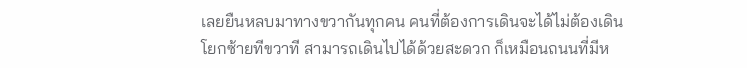เลยยืนหลบมาทางขวากันทุกคน คนที่ต้องการเดินจะได้ไม่ต้องเดินโยกซ้ายทีขวาที สามารถเดินไปได้ด้วยสะดวก ก็เหมือนถนนที่มีห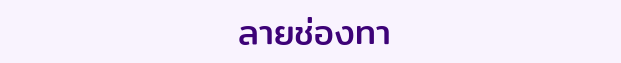ลายช่องทา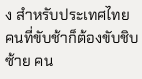ง สำหรับประเทศไทย คนที่ขับช้าก็ต้องขับชิบซ้าย คน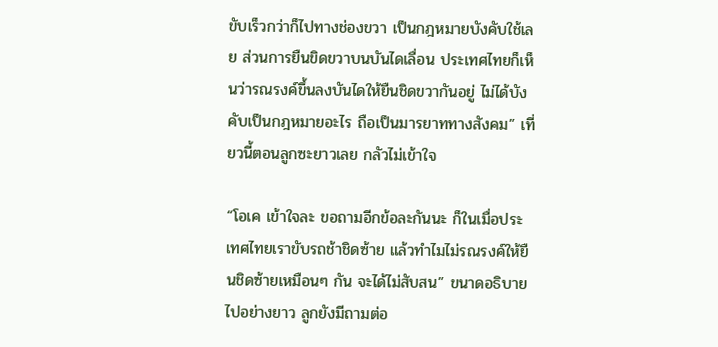ขับเร็วกว่าก็ไปทางช่องขวา เป็นกฎหมายบังคับใช้เลย ส่วนการยืนขิดขวาบนบันไดเลื่อน ประเทศไทยก็เห็นว่ารณรงค์ขึ้นลงบันไดให้ยืนชิดขวากันอยู่ ไม่ได้บังคับเป็นกฎหมายอะไร ถือเป็นมารยาททางสังคม” เที่ยวนี้ตอนลูกซะยาวเลย กลัวไม่เข้าใจ

“โอเค เข้าใจละ ขอถามอีกข้อละกันนะ ก็ในเมื่อประเทศไทยเราขับรถช้าชิดซ้าย แล้วทำไมไม่รณรงค์ให้ยืนชิดซ้ายเหมือนๆ กัน จะได้ไม่สับสน” ขนาดอธิบายไปอย่างยาว ลูกยังมีถามต่อ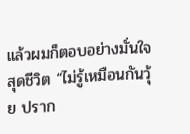แล้วผมก็ตอบอย่างมั่นใจสุดชีวิต “ไม่รู้เหมือนกันวุ้ย ปราก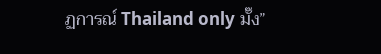ฏการณ์ Thailand only มั๊ง”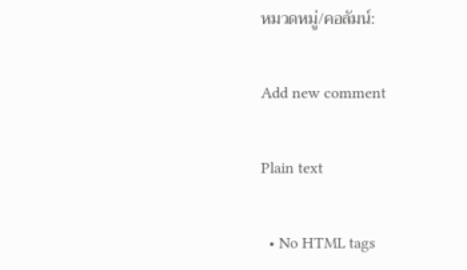หมวดหมู่/คอลัมน์:

Add new comment

Plain text

  • No HTML tags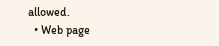allowed.
  • Web page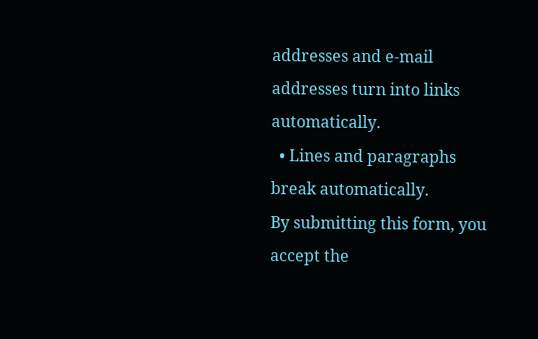addresses and e-mail addresses turn into links automatically.
  • Lines and paragraphs break automatically.
By submitting this form, you accept the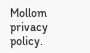Mollom privacy policy.